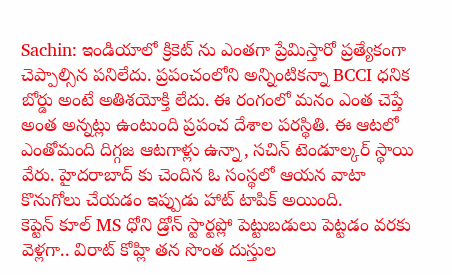Sachin: ఇండియాలో క్రికెట్ ను ఎంతగా ప్రేమిస్తారో ప్రత్యేకంగా చెప్పాల్సిన పనిలేదు. ప్రపంచంలోని అన్నింటికన్నా BCCI ధనిక బోర్డు అంటే అతిశయోక్తి లేదు. ఈ రంగంలో మనం ఎంత చెప్తే అంత అన్నట్లు ఉంటుంది ప్రపంచ దేశాల పరస్థితి. ఈ ఆటలో ఎంతోమంది దిగ్గజ ఆటగాళ్లు ఉన్నా, సచిన్ టెండూల్కర్ స్థాయి వేరు. హైదరాబాద్ కు చెందిన ఓ సంస్థలో ఆయన వాటా కొనుగోలు చేయడం ఇప్పుడు హాట్ టాపిక్ అయింది.
కెప్టెన్ కూల్ MS ధోని డ్రోన్ స్టార్టప్లో పెట్టుబడులు పెట్టడం వరకు వెళ్లగా.. విరాట్ కోహ్లి తన సొంత దుస్తుల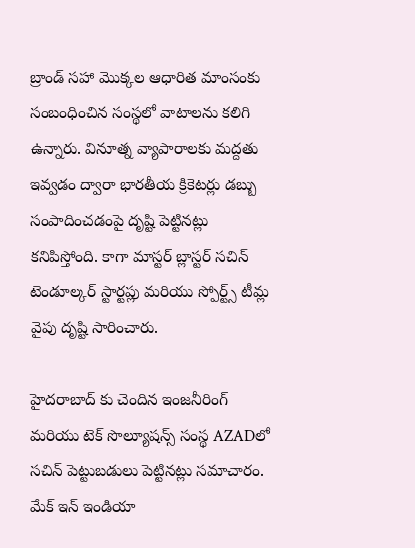బ్రాండ్ సహా మొక్కల ఆధారిత మాంసంకు సంబంధించిన సంస్థలో వాటాలను కలిగి ఉన్నారు. వినూత్న వ్యాపారాలకు మద్దతు ఇవ్వడం ద్వారా భారతీయ క్రికెటర్లు డబ్బు సంపాదించడంపై దృష్టి పెట్టినట్లు కనిపిస్తోంది. కాగా మాస్టర్ బ్లాస్టర్ సచిన్ టెండూల్కర్ స్టార్టప్లు మరియు స్పోర్ట్స్ టీమ్ల వైపు దృష్టి సారించారు.

హైదరాబాద్ కు చెందిన ఇంజనీరింగ్ మరియు టెక్ సొల్యూషన్స్ సంస్థ AZADలో సచిన్ పెట్టుబడులు పెట్టినట్లు సమాచారం. మేక్ ఇన్ ఇండియా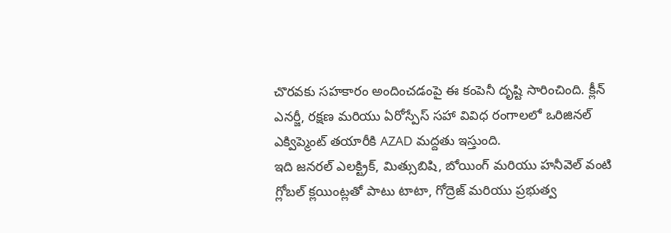చొరవకు సహకారం అందించడంపై ఈ కంపెనీ దృష్టి సారించింది. క్లీన్ ఎనర్జీ, రక్షణ మరియు ఏరోస్పేస్ సహా వివిధ రంగాలలో ఒరిజినల్ ఎక్విప్మెంట్ తయారీకి AZAD మద్దతు ఇస్తుంది.
ఇది జనరల్ ఎలక్ట్రిక్, మిత్సుబిషి, బోయింగ్ మరియు హనీవెల్ వంటి గ్లోబల్ క్లయింట్లతో పాటు టాటా, గోద్రెజ్ మరియు ప్రభుత్వ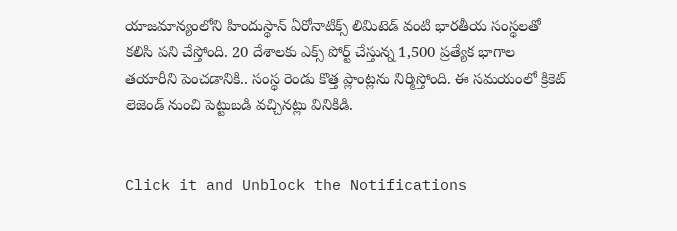యాజమాన్యంలోని హిందుస్థాన్ ఏరోనాటిక్స్ లిమిటెడ్ వంటి భారతీయ సంస్థలతో కలిసి పని చేస్తోంది. 20 దేశాలకు ఎక్స్ పోర్ట్ చేస్తున్న 1,500 ప్రత్యేక భాగాల తయారీని పెంచడానికి.. సంస్థ రెండు కొత్త ప్లాంట్లను నిర్మిస్తోంది. ఈ సమయంలో క్రికెట్ లెజెండ్ నుంచి పెట్టుబడి వచ్చినట్లు వినికిడి.


Click it and Unblock the Notifications